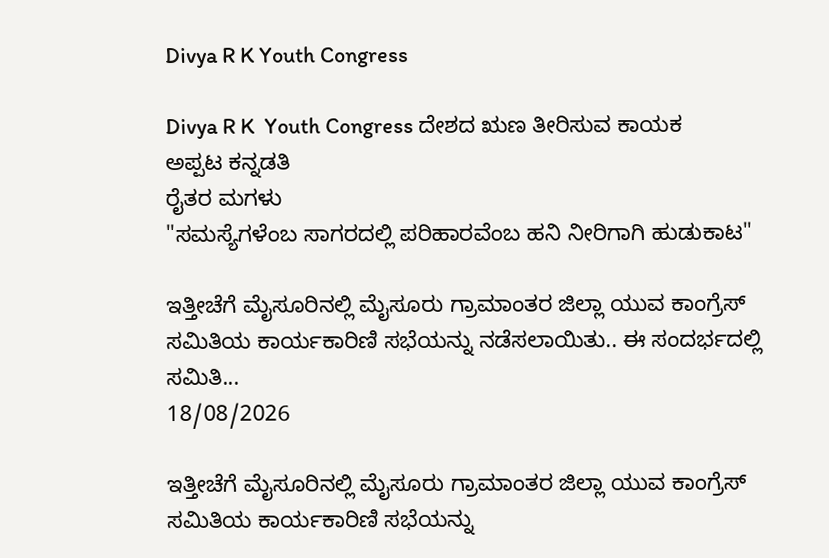Divya R K Youth Congress

Divya R K  Youth Congress ದೇಶದ ಋಣ ತೀರಿಸುವ ಕಾಯಕ
ಅಪ್ಪಟ ಕನ್ನಡತಿ
ರೈತರ ಮಗಳು
"ಸಮಸ್ಯೆಗಳೆಂಬ ಸಾಗರದಲ್ಲಿ ಪರಿಹಾರವೆಂಬ ಹನಿ ನೀರಿಗಾಗಿ ಹುಡುಕಾಟ"

ಇತ್ತೀಚೆಗೆ ಮೈಸೂರಿನಲ್ಲಿ ಮೈಸೂರು ಗ್ರಾಮಾಂತರ ಜಿಲ್ಲಾ ಯುವ ಕಾಂಗ್ರೆಸ್ ಸಮಿತಿಯ ಕಾರ್ಯಕಾರಿಣಿ ಸಭೆಯನ್ನು ನಡೆಸಲಾಯಿತು.. ಈ ಸಂದರ್ಭದಲ್ಲಿ ಸಮಿತಿ...
18/08/2026

ಇತ್ತೀಚೆಗೆ ಮೈಸೂರಿನಲ್ಲಿ ಮೈಸೂರು ಗ್ರಾಮಾಂತರ ಜಿಲ್ಲಾ ಯುವ ಕಾಂಗ್ರೆಸ್ ಸಮಿತಿಯ ಕಾರ್ಯಕಾರಿಣಿ ಸಭೆಯನ್ನು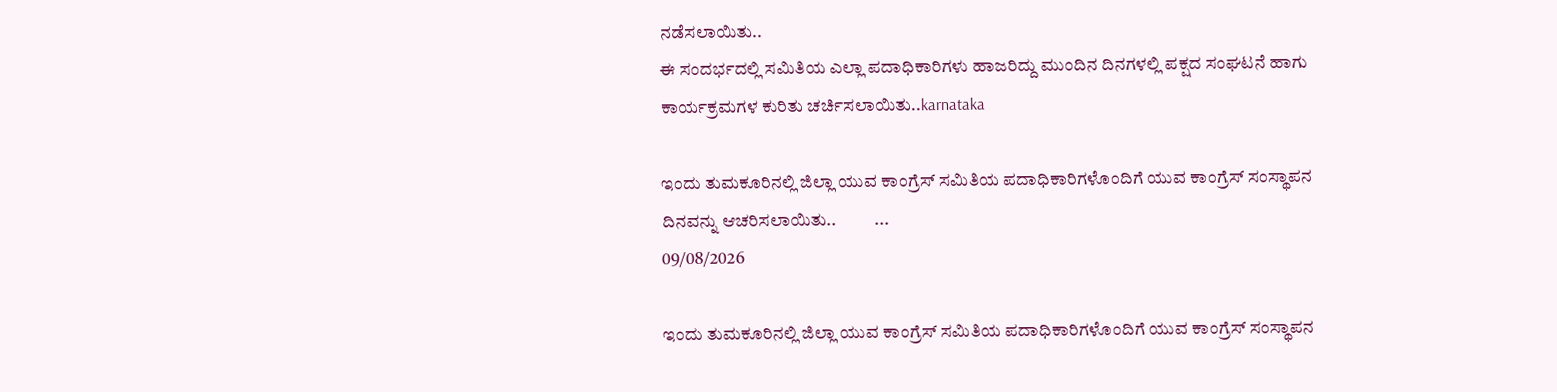ನಡೆಸಲಾಯಿತು..
ಈ ಸಂದರ್ಭದಲ್ಲಿ ಸಮಿತಿಯ ಎಲ್ಲಾ ಪದಾಧಿಕಾರಿಗಳು ಹಾಜರಿದ್ದು ಮುಂದಿನ ದಿನಗಳಲ್ಲಿ ಪಕ್ಷದ ಸಂಘಟನೆ ಹಾಗು ಕಾರ್ಯಕ್ರಮಗಳ ಕುರಿತು ಚರ್ಚಿಸಲಾಯಿತು..karnataka

ಇಂದು ತುಮಕೂರಿನಲ್ಲಿ ಜಿಲ್ಲಾ ಯುವ ಕಾಂಗ್ರೆಸ್ ಸಮಿತಿಯ ಪದಾಧಿಕಾರಿಗಳೊಂದಿಗೆ ಯುವ ಕಾಂಗ್ರೆಸ್ ಸಂಸ್ಥಾಪನ ದಿನವನ್ನು ಆಚರಿಸಲಾಯಿತು..           ...
09/08/2026

ಇಂದು ತುಮಕೂರಿನಲ್ಲಿ ಜಿಲ್ಲಾ ಯುವ ಕಾಂಗ್ರೆಸ್ ಸಮಿತಿಯ ಪದಾಧಿಕಾರಿಗಳೊಂದಿಗೆ ಯುವ ಕಾಂಗ್ರೆಸ್ ಸಂಸ್ಥಾಪನ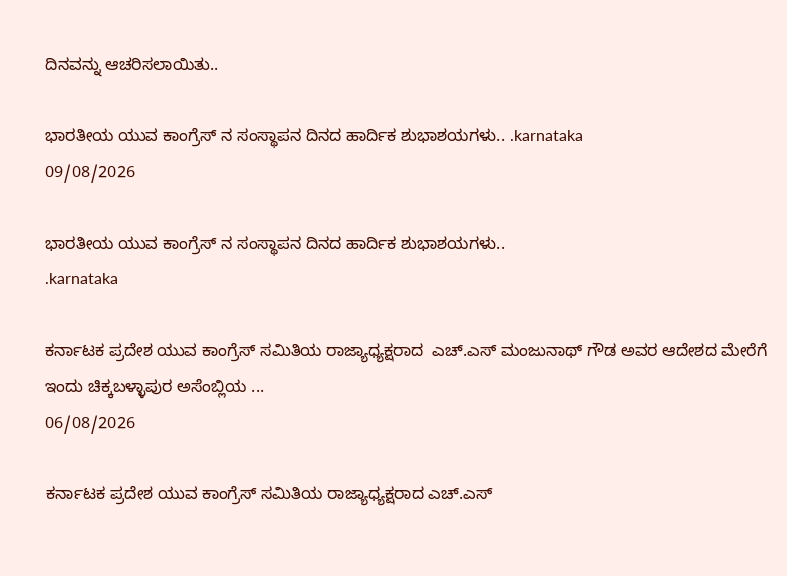ದಿನವನ್ನು ಆಚರಿಸಲಾಯಿತು..

ಭಾರತೀಯ ಯುವ ಕಾಂಗ್ರೆಸ್ ನ ಸಂಸ್ಥಾಪನ ದಿನದ ಹಾರ್ದಿಕ ಶುಭಾಶಯಗಳು.. .karnataka
09/08/2026

ಭಾರತೀಯ ಯುವ ಕಾಂಗ್ರೆಸ್ ನ ಸಂಸ್ಥಾಪನ ದಿನದ ಹಾರ್ದಿಕ ಶುಭಾಶಯಗಳು..
.karnataka

ಕರ್ನಾಟಕ ಪ್ರದೇಶ ಯುವ ಕಾಂಗ್ರೆಸ್ ಸಮಿತಿಯ ರಾಜ್ಯಾಧ್ಯಕ್ಷರಾದ  ಎಚ್.ಎಸ್ ಮಂಜುನಾಥ್ ಗೌಡ ಅವರ ಆದೇಶದ ಮೇರೆಗೆ ಇಂದು ಚಿಕ್ಕಬಳ್ಳಾಪುರ ಅಸೆಂಬ್ಲಿಯ ...
06/08/2026

ಕರ್ನಾಟಕ ಪ್ರದೇಶ ಯುವ ಕಾಂಗ್ರೆಸ್ ಸಮಿತಿಯ ರಾಜ್ಯಾಧ್ಯಕ್ಷರಾದ ಎಚ್.ಎಸ್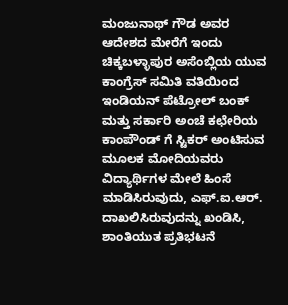ಮಂಜುನಾಥ್ ಗೌಡ ಅವರ ಆದೇಶದ ಮೇರೆಗೆ ಇಂದು ಚಿಕ್ಕಬಳ್ಳಾಪುರ ಅಸೆಂಬ್ಲಿಯ ಯುವ ಕಾಂಗ್ರೆಸ್ ಸಮಿತಿ ವತಿಯಿಂದ ಇಂಡಿಯನ್ ಪೆಟ್ರೋಲ್ ಬಂಕ್ ಮತ್ತು ಸರ್ಕಾರಿ ಅಂಚೆ ಕಛೇರಿಯ ಕಾಂಪೌಂಡ್ ಗೆ ಸ್ಟಿಕರ್ ಅಂಟಿಸುವ ಮೂಲಕ ಮೋದಿಯವರು ವಿದ್ಯಾರ್ಥಿಗಳ ಮೇಲೆ ಹಿಂಸೆ ಮಾಡಿಸಿರುವುದು, ಎಫ್.ಐ.ಆರ್. ದಾಖಲಿಸಿರುವುದನ್ನು ಖಂಡಿಸಿ, ಶಾಂತಿಯುತ ಪ್ರತಿಭಟನೆ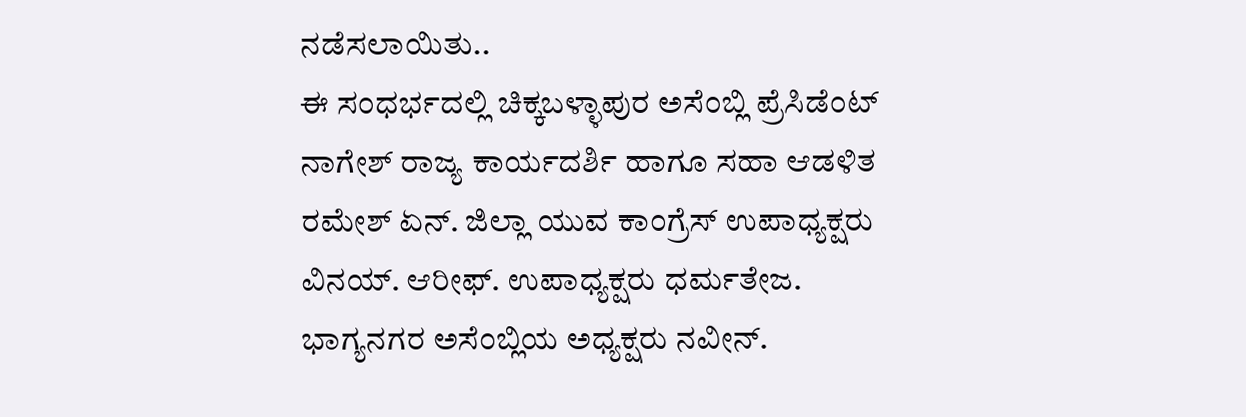ನಡೆಸಲಾಯಿತು..
ಈ ಸಂಧರ್ಭದಲ್ಲಿ ಚಿಕ್ಕಬಳ್ಳಾಪುರ ಅಸೆಂಬ್ಲಿ ಪ್ರೆಸಿಡೆಂಟ್ ನಾಗೇಶ್ ರಾಜ್ಯ ಕಾರ್ಯದರ್ಶಿ ಹಾಗೂ ಸಹಾ ಆಡಳಿತ ರಮೇಶ್ ಏನ್. ಜಿಲ್ಲಾ ಯುವ ಕಾಂಗ್ರೆಸ್ ಉಪಾಧ್ಯಕ್ಷರು ವಿನಯ್. ಆರೀಫ್. ಉಪಾಧ್ಯಕ್ಷರು ಧರ್ಮತೇಜ. ಭಾಗ್ಯನಗರ ಅಸೆಂಬ್ಲಿಯ ಅಧ್ಯಕ್ಷರು ನವೀನ್.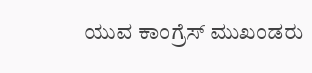ಯುವ ಕಾಂಗ್ರೆಸ್ ಮುಖಂಡರು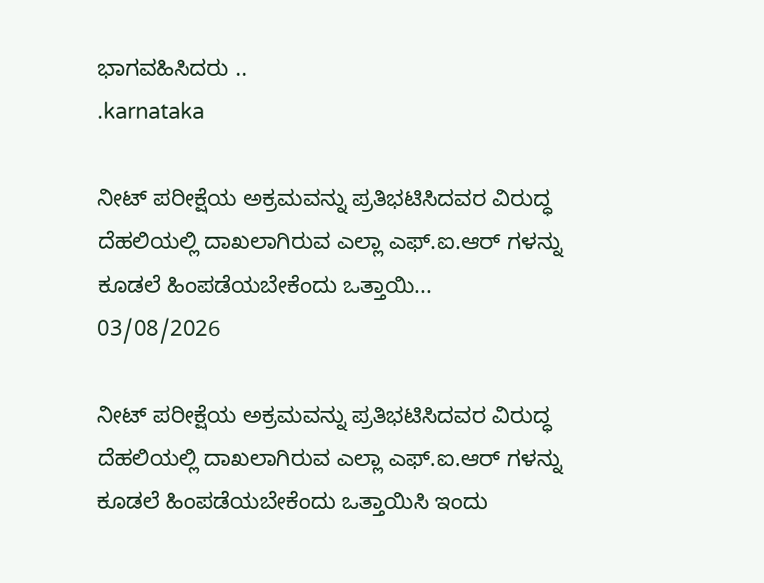ಭಾಗವಹಿಸಿದರು ..
.karnataka

ನೀಟ್ ಪರೀಕ್ಷೆಯ ಅಕ್ರಮವನ್ನು ಪ್ರತಿಭಟಿಸಿದವರ ವಿರುದ್ಧ ದೆಹಲಿಯಲ್ಲಿ ದಾಖಲಾಗಿರುವ ಎಲ್ಲಾ ಎಫ್.ಐ.ಆರ್ ಗಳನ್ನು ಕೂಡಲೆ ಹಿಂಪಡೆಯಬೇಕೆಂದು ಒತ್ತಾಯಿ...
03/08/2026

ನೀಟ್ ಪರೀಕ್ಷೆಯ ಅಕ್ರಮವನ್ನು ಪ್ರತಿಭಟಿಸಿದವರ ವಿರುದ್ಧ ದೆಹಲಿಯಲ್ಲಿ ದಾಖಲಾಗಿರುವ ಎಲ್ಲಾ ಎಫ್.ಐ.ಆರ್ ಗಳನ್ನು ಕೂಡಲೆ ಹಿಂಪಡೆಯಬೇಕೆಂದು ಒತ್ತಾಯಿಸಿ ಇಂದು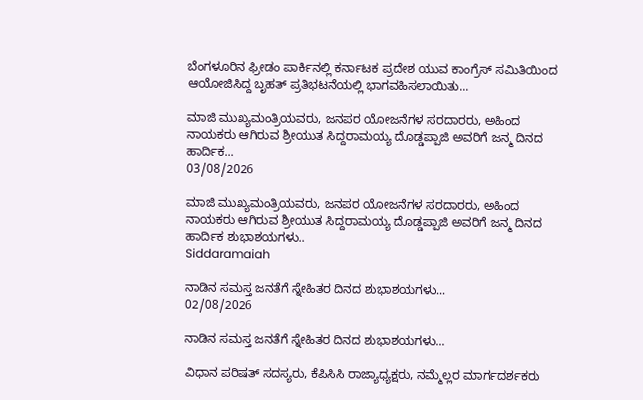ಬೆಂಗಳೂರಿನ ಫ್ರೀಡಂ ಪಾರ್ಕಿನಲ್ಲಿ ಕರ್ನಾಟಕ ಪ್ರದೇಶ ಯುವ ಕಾಂಗ್ರೆಸ್ ಸಮಿತಿಯಿಂದ ಆಯೋಜಿಸಿದ್ದ ಬೃಹತ್ ಪ್ರತಿಭಟನೆಯಲ್ಲಿ ಭಾಗವಹಿಸಲಾಯಿತು...

ಮಾಜಿ ಮುಖ್ಯಮಂತ್ರಿಯವರು, ಜನಪರ ಯೋಜನೆಗಳ ಸರದಾರರು, ಅಹಿಂದ ನಾಯಕರು ಆಗಿರುವ ಶ್ರೀಯುತ ಸಿದ್ದರಾಮಯ್ಯ ದೊಡ್ಡಪ್ಪಾಜಿ ಅವರಿಗೆ ಜನ್ಮ ದಿನದ ಹಾರ್ದಿಕ...
03/08/2026

ಮಾಜಿ ಮುಖ್ಯಮಂತ್ರಿಯವರು, ಜನಪರ ಯೋಜನೆಗಳ ಸರದಾರರು, ಅಹಿಂದ ನಾಯಕರು ಆಗಿರುವ ಶ್ರೀಯುತ ಸಿದ್ದರಾಮಯ್ಯ ದೊಡ್ಡಪ್ಪಾಜಿ ಅವರಿಗೆ ಜನ್ಮ ದಿನದ ಹಾರ್ದಿಕ‌ ಶುಭಾಶಯಗಳು..
Siddaramaiah

ನಾಡಿನ ಸಮಸ್ತ ಜನತೆಗೆ ಸ್ನೇಹಿತರ ದಿನದ ಶುಭಾಶಯಗಳು...
02/08/2026

ನಾಡಿನ ಸಮಸ್ತ ಜನತೆಗೆ ಸ್ನೇಹಿತರ ದಿನದ ಶುಭಾಶಯಗಳು...

ವಿಧಾನ ಪರಿಷತ್ ಸದಸ್ಯರು, ಕೆಪಿಸಿಸಿ ರಾಜ್ಯಾಧ್ಯಕ್ಷರು, ನಮ್ಮೆಲ್ಲರ ಮಾರ್ಗದರ್ಶಕರು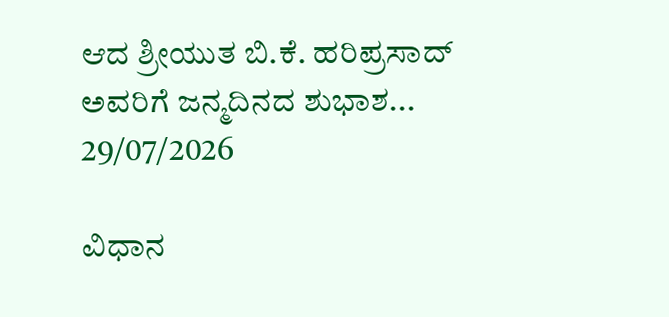ಆದ ಶ್ರೀಯುತ ಬಿ.ಕೆ. ಹರಿಪ್ರಸಾದ್ ಅವರಿಗೆ ಜನ್ಮದಿನದ ಶುಭಾಶ...
29/07/2026

ವಿಧಾನ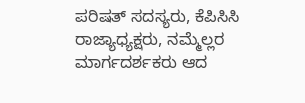ಪರಿಷತ್ ಸದಸ್ಯರು, ಕೆಪಿಸಿಸಿ ರಾಜ್ಯಾಧ್ಯಕ್ಷರು, ನಮ್ಮೆಲ್ಲರ ಮಾರ್ಗದರ್ಶಕರು ಆದ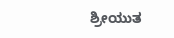ಶ್ರೀಯುತ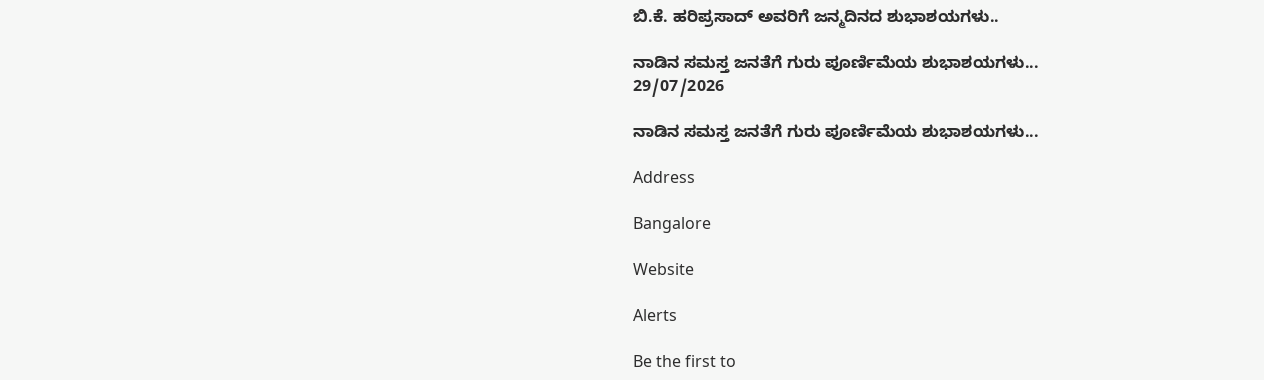ಬಿ.ಕೆ. ಹರಿಪ್ರಸಾದ್ ಅವರಿಗೆ ಜನ್ಮದಿನದ ಶುಭಾಶಯಗಳು..

ನಾಡಿನ ಸಮಸ್ತ ಜನತೆಗೆ ಗುರು ಪೂರ್ಣಿಮೆಯ ಶುಭಾಶಯಗಳು...
29/07/2026

ನಾಡಿನ ಸಮಸ್ತ ಜನತೆಗೆ ಗುರು ಪೂರ್ಣಿಮೆಯ ಶುಭಾಶಯಗಳು...

Address

Bangalore

Website

Alerts

Be the first to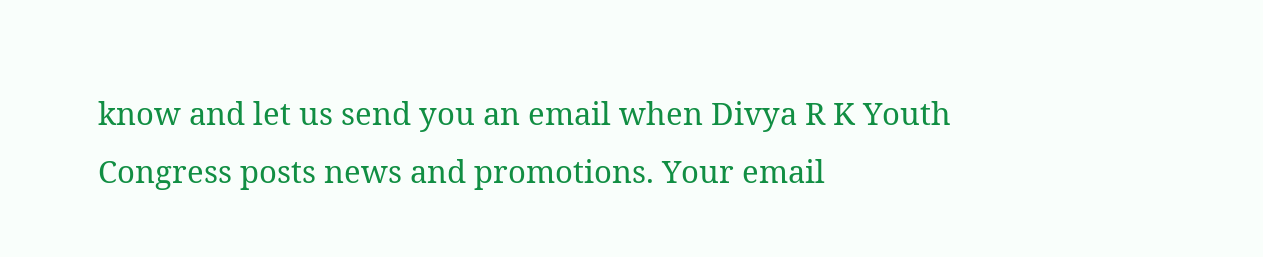know and let us send you an email when Divya R K Youth Congress posts news and promotions. Your email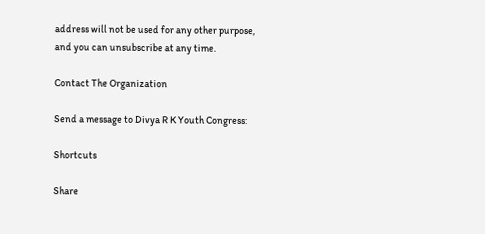address will not be used for any other purpose, and you can unsubscribe at any time.

Contact The Organization

Send a message to Divya R K Youth Congress:

Shortcuts

Share